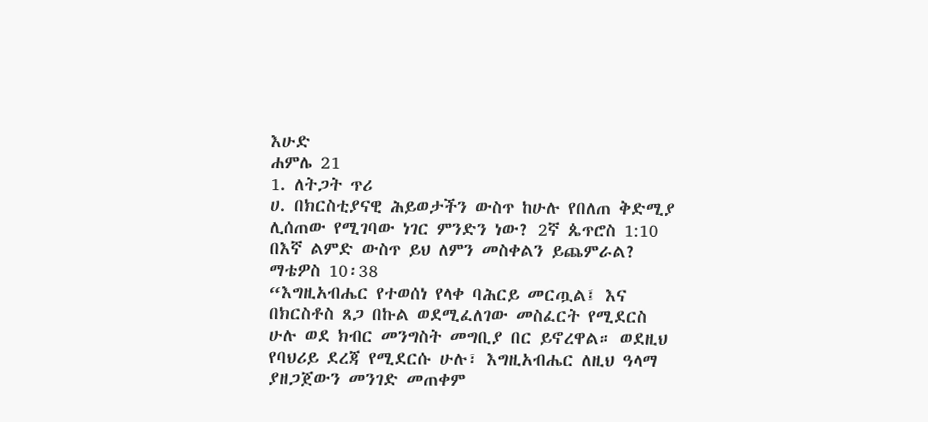እሁድ
ሐምሌ 21
1. ለትጋት ጥሪ
ሀ. በክርስቲያናዊ ሕይወታችን ውስጥ ከሁሉ የበለጠ ቅድሚያ ሊሰጠው የሚገባው ነገር ምንድን ነው? 2ኛ ጴጥሮስ 1:10 በእኛ ልምድ ውስጥ ይህ ለምን መስቀልን ይጨምራል? ማቴዎስ 10፡38
“እግዚአብሔር የተወሰነ የላቀ ባሕርይ መርጧል፤ እና በክርስቶስ ጸጋ በኩል ወደሚፈለገው መስፈርት የሚደርስ ሁሉ ወደ ክብር መንግስት መግቢያ በር ይኖረዋል። ወደዚህ የባህሪይ ደረጃ የሚደርሱ ሁሉ፣ እግዚአብሔር ለዚህ ዓላማ ያዘጋጀውን መንገድ መጠቀም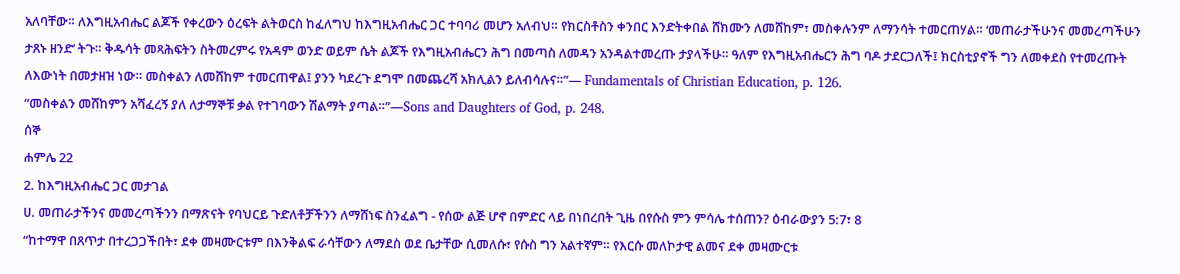አለባቸው። ለእግዚአብሔር ልጆች የቀረውን ዕረፍት ልትወርስ ከፈለግህ ከእግዚአብሔር ጋር ተባባሪ መሆን አለብህ። የክርስቶስን ቀንበር እንድትቀበል ሸክሙን ለመሸከም፣ መስቀሉንም ለማንሳት ተመርጠሃል። ‘መጠራታችሁንና መመረጣችሁን ታጸኑ ዘንድ’ ትጉ። ቅዱሳት መጻሕፍትን ስትመረምሩ የአዳም ወንድ ወይም ሴት ልጆች የእግዚአብሔርን ሕግ በመጣስ ለመዳን አንዳልተመረጡ ታያላችሁ። ዓለም የእግዚአብሔርን ሕግ ባዶ ታደርጋለች፤ ክርስቲያኖች ግን ለመቀደስ የተመረጡት ለእውነት በመታዘዝ ነው። መስቀልን ለመሸከም ተመርጠዋል፤ ያንን ካደረጉ ደግሞ በመጨረሻ አክሊልን ይለብሳሉና።”— Fundamentals of Christian Education, p. 126.
“መስቀልን መሸከምን አሻፈረኝ ያለ ለታማኞቹ ቃል የተገባውን ሽልማት ያጣል።”—Sons and Daughters of God, p. 248.
ሰኞ
ሐምሌ 22
2. ከእግዚአብሔር ጋር መታገል
ሀ. መጠራታችንና መመረጣችንን በማጽናት የባህርይ ጉድለቶቻችንን ለማሸነፍ ስንፈልግ - የሰው ልጅ ሆኖ በምድር ላይ በነበረበት ጊዜ በየሱስ ምን ምሳሌ ተሰጠን? ዕብራውያን 5:7፣ 8
“ከተማዋ በጸጥታ በተረጋጋችበት፣ ደቀ መዛሙርቱም በእንቅልፍ ራሳቸውን ለማደስ ወደ ቤታቸው ሲመለሱ፣ የሱስ ግን አልተኛም። የእርሱ መለኮታዊ ልመና ደቀ መዛሙርቱ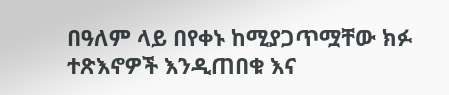በዓለም ላይ በየቀኑ ከሚያጋጥሟቸው ክፉ ተጽእኖዎች እንዲጠበቁ እና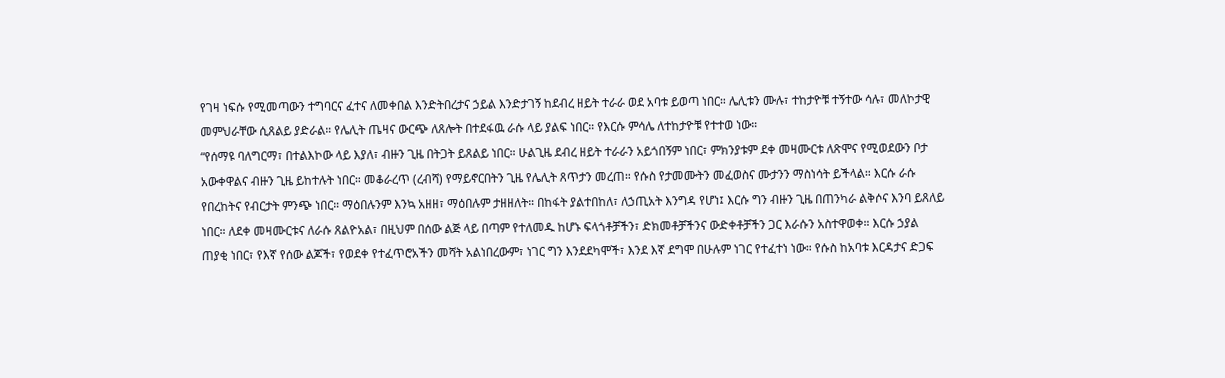የገዛ ነፍሱ የሚመጣውን ተግባርና ፈተና ለመቀበል እንድትበረታና ኃይል እንድታገኝ ከደብረ ዘይት ተራራ ወደ አባቱ ይወጣ ነበር። ሌሊቱን ሙሉ፣ ተከታዮቹ ተኝተው ሳሉ፣ መለኮታዊ መምህራቸው ሲጸልይ ያድራል። የሌሊት ጤዛና ውርጭ ለጸሎት በተደፋዉ ራሱ ላይ ያልፍ ነበር። የእርሱ ምሳሌ ለተከታዮቹ የተተወ ነው።
“የሰማዩ ባለግርማ፣ በተልእኮው ላይ እያለ፣ ብዙን ጊዜ በትጋት ይጸልይ ነበር። ሁልጊዜ ደብረ ዘይት ተራራን አይጎበኝም ነበር፣ ምክንያቱም ደቀ መዛሙርቱ ለጽሞና የሚወደውን ቦታ አውቀዋልና ብዙን ጊዜ ይከተሉት ነበር። መቆራረጥ (ረብሻ) የማይኖርበትን ጊዜ የሌሊት ጸጥታን መረጠ። የሱስ የታመሙትን መፈወስና ሙታንን ማስነሳት ይችላል። እርሱ ራሱ የበረከትና የብርታት ምንጭ ነበር። ማዕበሉንም እንኳ አዘዘ፣ ማዕበሉም ታዘዘለት። በከፋት ያልተበከለ፣ ለኃጢአት እንግዳ የሆነ፤ እርሱ ግን ብዙን ጊዜ በጠንካራ ልቅሶና እንባ ይጸለይ ነበር። ለደቀ መዛሙርቱና ለራሱ ጸልዮአል፣ በዚህም በሰው ልጅ ላይ በጣም የተለመዱ ከሆኑ ፍላጎቶቻችን፣ ድክመቶቻችንና ውድቀቶቻችን ጋር እራሱን አስተዋወቀ። እርሱ ኃያል ጠያቂ ነበር፣ የእኛ የሰው ልጆች፣ የወደቀ የተፈጥሮአችን መሻት አልነበረውም፣ ነገር ግን እንደደካሞች፣ እንደ እኛ ደግሞ በሁሉም ነገር የተፈተነ ነው። የሱስ ከአባቱ እርዳታና ድጋፍ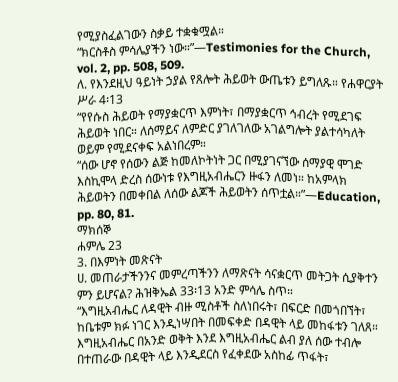የሚያስፈልገውን ስቃይ ተቋቁሟል።
“ክርስቶስ ምሳሌያችን ነው።”—Testimonies for the Church, vol. 2, pp. 508, 509.
ለ. የእንደዚህ ዓይነት ኃያል የጸሎት ሕይወት ውጤቱን ይግለጹ። የሐዋርያት ሥራ 4፡13
“የየሱስ ሕይወት የማያቋርጥ እምነት፣ በማያቋርጥ ኅብረት የሚደገፍ ሕይወት ነበር። ለሰማይና ለምድር ያገለገለው አገልግሎት ያልተሳካለት ወይም የሚደናቀፍ አልነበረም።
“ሰው ሆኖ የሰውን ልጅ ከመለኮትነት ጋር በሚያገናኘው ሰማያዊ ሞገድ እስኪሞላ ድረስ ሰውነቱ የእግዚአብሔርን ዙፋን ለመነ። ከአምላክ ሕይወትን በመቀበል ለሰው ልጆች ሕይወትን ሰጥቷል።”—Education, pp. 80, 81.
ማክሰኞ
ሐምሌ 23
3. በእምነት መጽናት
ሀ. መጠራታችንንና መምረጣችንን ለማጽናት ሳናቋርጥ መትጋት ሲያቅተን ምን ይሆናል? ሕዝቅኤል 33፡13 አንድ ምሳሌ ስጥ።
“እግዚአብሔር ለዳዊት ብዙ ሚስቶች ስለነበሩት፣ በፍርድ በመጎበኘት፣ ከቤቱም ክፉ ነገር እንዲነሣበት በመፍቀድ በዳዊት ላይ መከፋቱን ገለጸ። እግዚአብሔር በአንድ ወቅት እንደ እግዚአብሔር ልብ ያለ ሰው ተብሎ በተጠራው በዳዊት ላይ እንዲደርስ የፈቀደው አስከፊ ጥፋት፣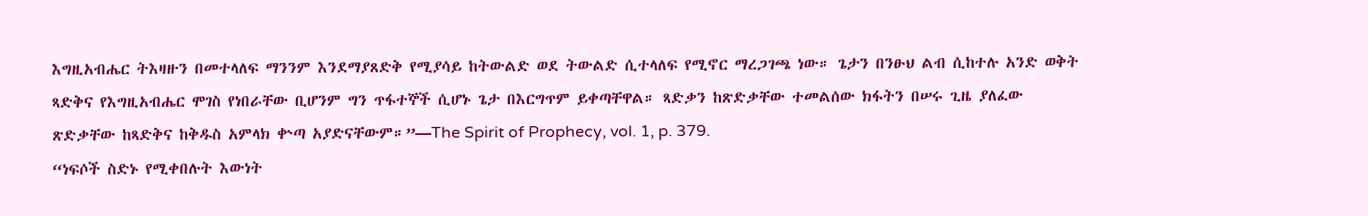እግዚአብሔር ትእዛዙን በመተላለፍ ማንንም እንደማያጸድቅ የሚያሳይ ከትውልድ ወደ ትውልድ ሲተላለፍ የሚኖር ማረጋገጫ ነው። ጌታን በንፁህ ልብ ሲከተሉ አንድ ወቅት ጻድቅና የእግዚአብሔር ሞገስ የነበራቸው ቢሆንም ግን ጥፋተኞች ሲሆኑ ጌታ በእርግጥም ይቀጣቸዋል። ጻድቃን ከጽድቃቸው ተመልሰው ክፋትን በሠሩ ጊዜ ያለፈው ጽድቃቸው ከጻድቅና ከቅዱስ አምላክ ቍጣ አያድናቸውም።”—The Spirit of Prophecy, vol. 1, p. 379.
“ነፍሶች ስድኑ የሚቀበሉት እውነት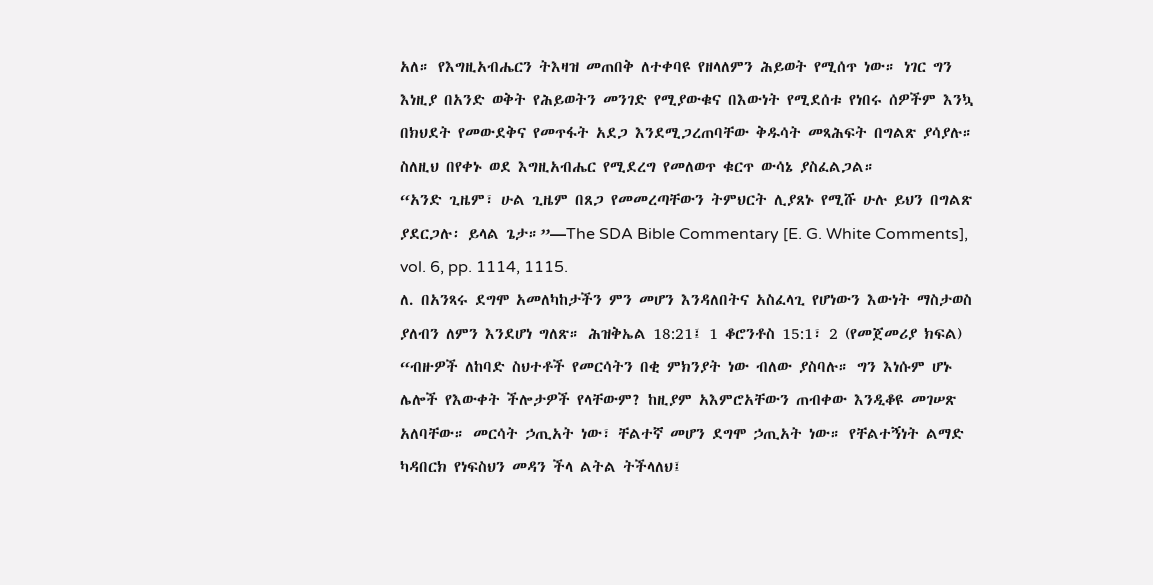አለ። የእግዚአብሔርን ትእዛዝ መጠበቅ ለተቀባዩ የዘላለምን ሕይወት የሚሰጥ ነው። ነገር ግን እነዚያ በአንድ ወቅት የሕይወትን መንገድ የሚያውቁና በእውነት የሚደሰቱ የነበሩ ሰዎችም እንኳ በክህደት የመውደቅና የመጥፋት አደጋ እንደሚጋረጠባቸው ቅዱሳት መጻሕፍት በግልጽ ያሳያሉ። ስለዚህ በየቀኑ ወደ እግዚአብሔር የሚደረግ የመለወጥ ቁርጥ ውሳኔ ያስፈልጋል።
“አንድ ጊዜም፣ ሁል ጊዜም በጸጋ የመመረጣቸውን ትምህርት ሊያጸኑ የሚሹ ሁሉ ይህን በግልጽ ያደርጋሉ፡ ይላል ጌታ።”—The SDA Bible Commentary [E. G. White Comments], vol. 6, pp. 1114, 1115.
ለ. በአንጻሩ ደግሞ አመለካከታችን ምን መሆን እንዳለበትና አስፈላጊ የሆነውን እውነት ማስታወስ ያለብን ለምን እንደሆነ ግለጽ። ሕዝቅኤል 18:21፤ 1 ቆሮንቶስ 15:1፣ 2 (የመጀመሪያ ክፍል)
“ብዙዎች ለከባድ ስህተቶች የመርሳትን በቂ ምክንያት ነው ብለው ያስባሉ። ግን እነሱም ሆኑ ሌሎች የእውቀት ችሎታዎች የላቸውም? ከዚያም አእምሮአቸውን ጠብቀው እንዲቆዩ መገሠጽ አለባቸው። መርሳት ኃጢአት ነው፣ ቸልተኛ መሆን ደግሞ ኃጢአት ነው። የቸልተኝነት ልማድ ካዳበርክ የነፍስህን መዳን ችላ ልትል ትችላለህ፤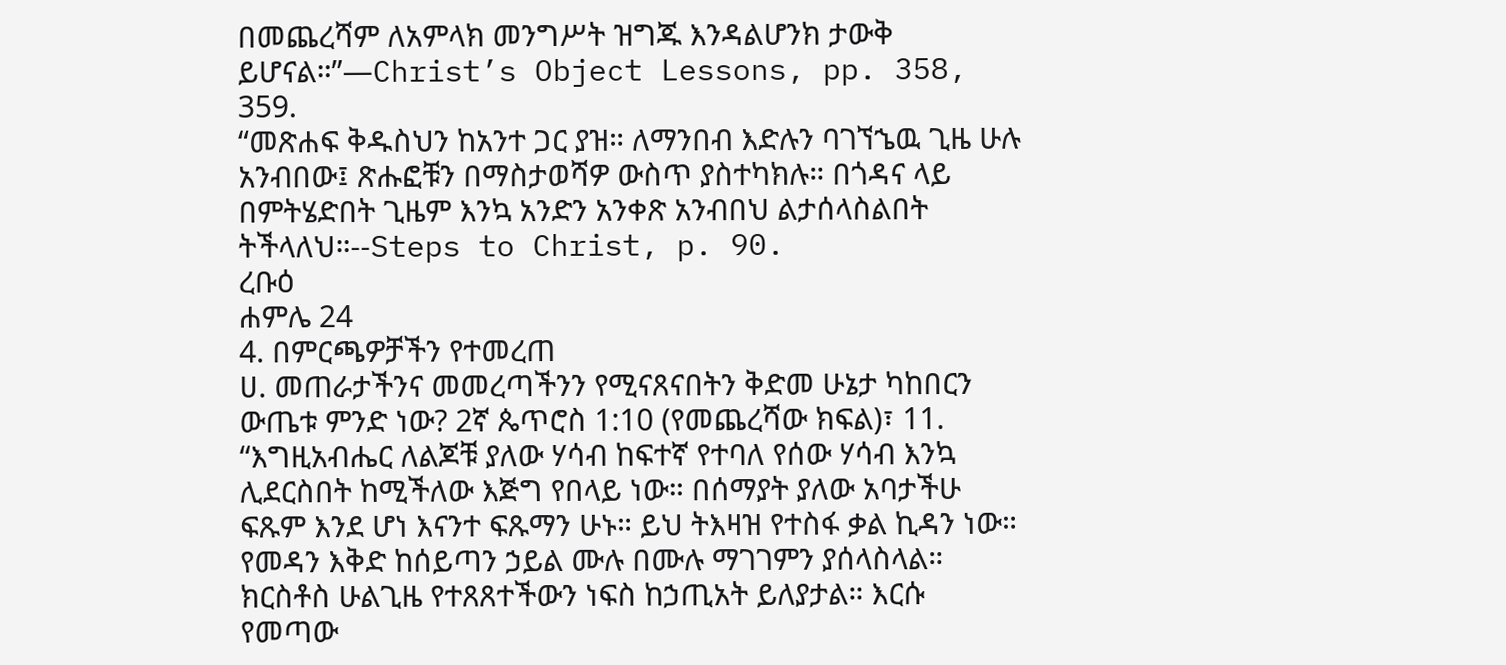በመጨረሻም ለአምላክ መንግሥት ዝግጁ እንዳልሆንክ ታውቅ ይሆናል።”—Christ’s Object Lessons, pp. 358, 359.
“መጽሐፍ ቅዱስህን ከአንተ ጋር ያዝ። ለማንበብ እድሉን ባገኘኄዉ ጊዜ ሁሉ አንብበው፤ ጽሑፎቹን በማስታወሻዎ ውስጥ ያስተካክሉ። በጎዳና ላይ በምትሄድበት ጊዜም እንኳ አንድን አንቀጽ አንብበህ ልታሰላስልበት ትችላለህ።--Steps to Christ, p. 90.
ረቡዕ
ሐምሌ 24
4. በምርጫዎቻችን የተመረጠ
ሀ. መጠራታችንና መመረጣችንን የሚናጸናበትን ቅድመ ሁኔታ ካከበርን ውጤቱ ምንድ ነው? 2ኛ ጴጥሮስ 1:10 (የመጨረሻው ክፍል)፣ 11.
“እግዚአብሔር ለልጆቹ ያለው ሃሳብ ከፍተኛ የተባለ የሰው ሃሳብ እንኳ ሊደርስበት ከሚችለው እጅግ የበላይ ነው። በሰማያት ያለው አባታችሁ ፍጹም እንደ ሆነ እናንተ ፍጹማን ሁኑ። ይህ ትእዛዝ የተስፋ ቃል ኪዳን ነው። የመዳን እቅድ ከሰይጣን ኃይል ሙሉ በሙሉ ማገገምን ያሰላስላል። ክርስቶስ ሁልጊዜ የተጸጸተችውን ነፍስ ከኃጢአት ይለያታል። እርሱ የመጣው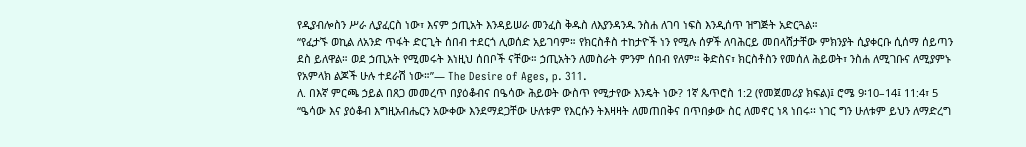የዲያብሎስን ሥራ ሊያፈርስ ነው፣ እናም ኃጢአት እንዳይሠራ መንፈስ ቅዱስ ለእያንዳንዱ ንስሐ ለገባ ነፍስ እንዲሰጥ ዝግጅት አድርጓል።
“የፈታኙ ወኪል ለአንድ ጥፋት ድርጊት ሰበብ ተደርጎ ሊወሰድ አይገባም። የክርስቶስ ተከታዮች ነን የሚሉ ሰዎች ለባሕርይ መበላሸታቸው ምክንያት ሲያቀርቡ ሲሰማ ሰይጣን ደስ ይለዋል። ወደ ኃጢአት የሚመሩት እነዚህ ሰበቦች ናቸው። ኃጢአትን ለመስራት ምንም ሰበብ የለም። ቅድስና፣ ክርስቶስን የመሰለ ሕይወት፣ ንስሐ ለሚገቡና ለሚያምኑ የአምላክ ልጆች ሁሉ ተደራሽ ነው።”— The Desire of Ages, p. 311.
ለ. በእኛ ምርጫ ኃይል በጸጋ መመረጥ በያዕቆብና በዔሳው ሕይወት ውስጥ የሚታየው እንዴት ነው? 1ኛ ጴጥሮስ 1:2 (የመጀመሪያ ክፍል)፤ ሮሜ 9፡10–14፤ 11:4፣ 5
“ዔሳው እና ያዕቆብ እግዚአብሔርን አውቀው እንደማደጋቸው ሁለቱም የእርሱን ትእዛዛት ለመጠበቅና በጥበቃው ስር ለመኖር ነጻ ነበሩ፡፡ ነገር ግን ሁለቱም ይህን ለማድረግ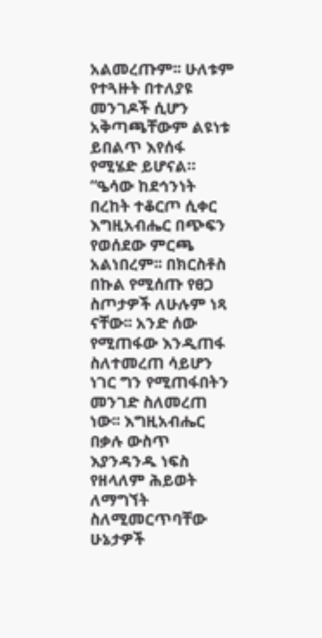አልመረጡም፡፡ ሁለቱም የተጓዙት በተለያዩ መንገዶች ሲሆን አቅጣጫቸውም ልዩነቱ ይበልጥ እየሰፋ የሚሄድ ይሆናል።
“ዔሳው ከደኅንነት በረከት ተቆርጦ ሲቀር እግዚአብሔር በጭፍን የወሰደው ምርጫ አልነበረም፡፡ በክርስቶስ በኩል የሚሰጡ የፀጋ ስጦታዎች ለሁሉም ነጻ ናቸው፡፡ አንድ ሰው የሚጠፋው እንዲጠፋ ስለተመረጠ ሳይሆን ነገር ግን የሚጠፋበትን መንገድ ስለመረጠ ነው፡፡ እግዚአብሔር በቃሉ ውስጥ እያንዳንዱ ነፍስ የዘላለም ሕይወት ለማግኘት ስለሚመርጥባቸው ሁኔታዎች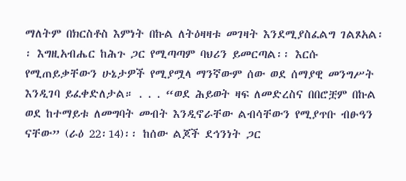ማለትም በክርስቶስ እምነት በኩል ለትዕዛዛቱ መገዛት እንደሚያስፈልግ ገልጾአል፡፡ እግዚአብሔር ከሕጉ ጋር የሚጣጣም ባህሪን ይመርጣል፡፡ እርሱ የሚጠይቃቸውን ሁኔታዎች የሚያሟላ ማንኛውም ሰው ወደ ሰማያዊ መንግሥት እንዲገባ ይፈቀድለታል። . . . “ወደ ሕይወት ዛፍ ለመድረስና በበሮቿም በኩል ወደ ከተማይቱ ለመግባት መብት እንዲኖራቸው ልብሳቸውን የሚያጥቡ ብፁዓን ናቸው” (ራዕ 22፡14)፡፡ ከሰው ልጆች ደኅንነት ጋር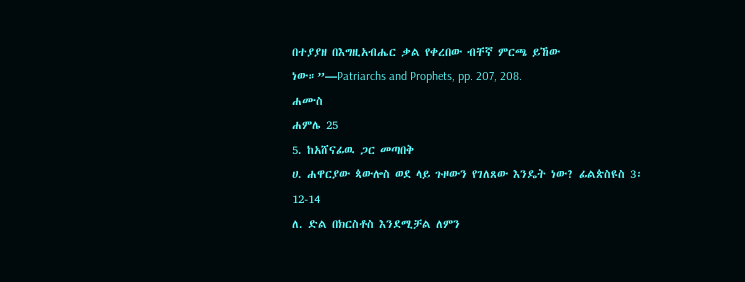በተያያዘ በእግዚአብሔር ቃል የቀረበው ብቸኛ ምርጫ ይኸው ነው።”—Patriarchs and Prophets, pp. 207, 208.
ሐሙስ
ሐምሌ 25
5. ከአሸናፊዉ ጋር መጣበቅ
ሀ. ሐዋርያው ጳውሎስ ወደ ላይ ጉዞውን የገለጸው እንዴት ነው? ፊልጵስዩስ 3፡12-14
ለ. ድል በክርስቶስ እንደሚቻል ለምን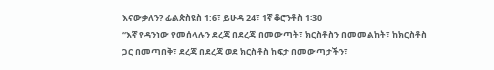እናውቃለን? ፊልጵስዩስ 1:6፣ ይሁዳ 24፣ 1ኛ ቆሮንቶስ 1፡30
“እኛ የዳንነው የመሰላሉን ደረጃ በደረጃ በመውጣት፣ ክርስቶስን በመመልከት፣ ከክርስቶስ ጋር በመጣበቅ፣ ደረጃ በደረጃ ወደ ክርስቶስ ከፍታ በመውጣታችን፣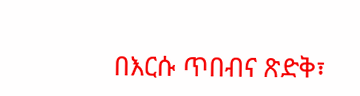በእርሱ ጥበብና ጽድቅ፣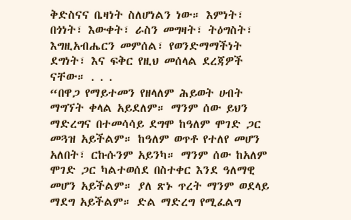ቅድስናና ቤዛነት ስለሆነልን ነው። እምነት፣ በጎነት፣ እውቀት፣ ራስን መግዛት፣ ትዕግስት፣ እግዚአብሔርን መምሰል፣ የወንድማማችነት ደግነት፣ እና ፍቅር የዚህ መሰላል ደረጃዎች ናቸው። . . .
“በዋጋ የማይተመን የዘላለም ሕይወት ሀብት ማግኘት ቀላል አይደለም። ማንም ሰው ይህን ማድረግና በተመሳሳይ ደግሞ ከዓለም ሞገድ ጋር መጓዝ አይችልም። ከዓለም ወጥቶ የተለየ መሆን አለበት፣ ርኩሱንም አይንካ። ማንም ሰው ከአለም ሞገድ ጋር ካልተወሰደ በስተቀር እንደ ዓለማዊ መሆን አይችልም። ያለ ጽኑ ጥረት ማንም ወደላይ ማደግ አይችልም። ድል ማድረግ የሚፈልግ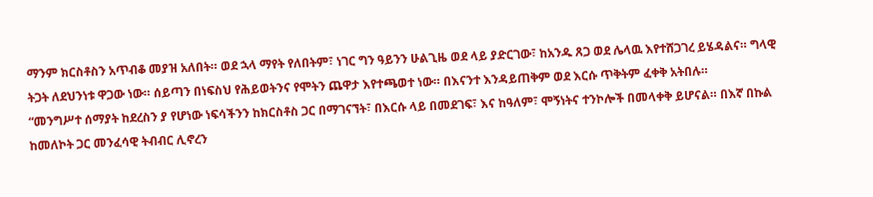ማንም ክርስቶስን አጥብቆ መያዝ አለበት። ወደ ኋላ ማየት የለበትም፣ ነገር ግን ዓይንን ሁልጊዜ ወደ ላይ ያድርገው፣ ከአንዱ ጸጋ ወደ ሌላዉ እየተሸጋገረ ይሄዳልና። ግላዊ ትጋት ለደህንነቱ ዋጋው ነው። ሰይጣን በነፍስህ የሕይወትንና የሞትን ጨዋታ እየተጫወተ ነው። በእናንተ እንዳይጠቅም ወደ እርሱ ጥቅትም ፈቀቅ አትበሉ።
“መንግሥተ ሰማያት ከደረስን ያ የሆነው ነፍሳችንን ከክርስቶስ ጋር በማገናኘት፣ በእርሱ ላይ በመደገፍ፣ እና ከዓለም፣ ሞኝነትና ተንኮሎች በመላቀቅ ይሆናል። በእኛ በኩል ከመለኮት ጋር መንፈሳዊ ትብብር ሊኖረን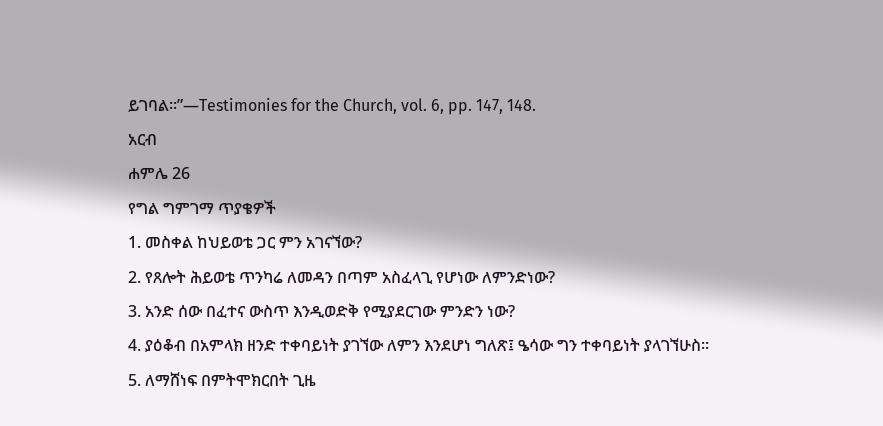ይገባል።”—Testimonies for the Church, vol. 6, pp. 147, 148.
አርብ
ሐምሌ 26
የግል ግምገማ ጥያቄዎች
1. መስቀል ከህይወቴ ጋር ምን አገናኘው?
2. የጸሎት ሕይወቴ ጥንካሬ ለመዳን በጣም አስፈላጊ የሆነው ለምንድነው?
3. አንድ ሰው በፈተና ውስጥ እንዲወድቅ የሚያደርገው ምንድን ነው?
4. ያዕቆብ በአምላክ ዘንድ ተቀባይነት ያገኘው ለምን እንደሆነ ግለጽ፤ ዔሳው ግን ተቀባይነት ያላገኘሁስ።
5. ለማሸነፍ በምትሞክርበት ጊዜ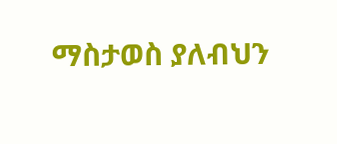ማስታወስ ያለብህን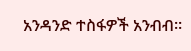አንዳንድ ተስፋዎች አንብብ።